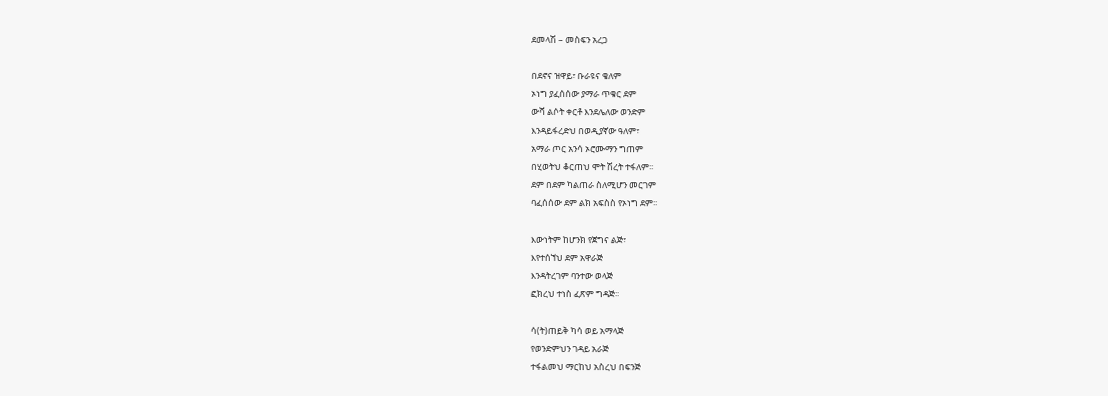ደመላሽ – መስፍን አረጋ

በደኖና ዝዋይ፣ ቡራዩና ቄለም
ኦነግ ያፈሰሰው ያማራ ጥቁር ደም
ውሻ ልሶት ቀርቶ እንደሌለው ወንድም
እንዳይፋረድህ በወዲያኛው ዓለም፣
አማራ ጦር አንሳ ኦሮሙማን ግጠም
በሂወትህ ቆርጠህ ሞት ሽረት ተፋለም፡፡
ደም በደም ካልጠራ ስለሚሆን መርገም
ባፈሰሰው ደም ልክ አፍስስ የኦነግ ደም፡፡

እውነትም ከሆንክ የጀግና ልጅ፣
እየተሰኘህ ደም አዋራጅ
እንዳትረገም ባንተው ወላጅ
ፎክረህ ተነስ ፈጽም ግዳጅ፡፡

ሳ(ት)ጠይቅ ካሳ ወይ አማላጅ
የወንድምህን ገዳይ አራጅ
ተፋልመህ ማርከህ አስረህ በፍንጅ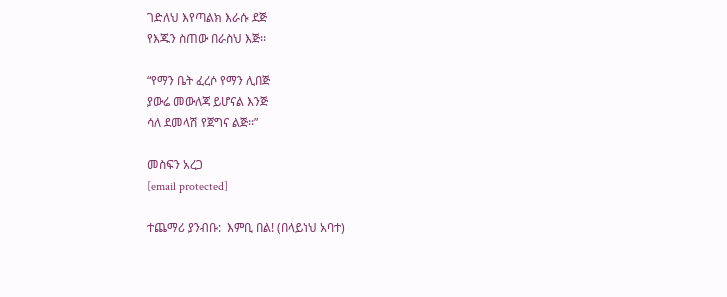ገድለህ እየጣልክ እራሱ ደጅ
የእጁን ስጠው በራስህ እጅ፡፡

“የማን ቤት ፈረሶ የማን ሊበጅ
ያውሬ መውለጃ ይሆናል እንጅ
ሳለ ደመላሽ የጀግና ልጅ፡፡”

መስፍን አረጋ
[email protected]

ተጨማሪ ያንብቡ:  እምቢ በል! (በላይነህ አባተ)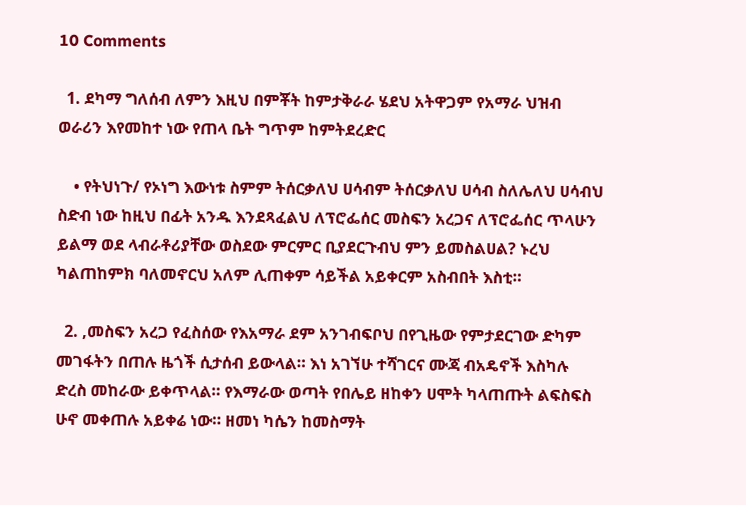10 Comments

  1. ደካማ ግለሰብ ለምን እዚህ በምቾት ከምታቅራራ ሄደህ አትዋጋም የአማራ ህዝብ ወራሪን እየመከተ ነው የጠላ ቤት ግጥም ከምትደረድር

    • የትህነጉ/ የኦነግ እውነቱ ስምም ትሰርቃለህ ሀሳብም ትሰርቃለህ ሀሳብ ስለሌለህ ሀሳብህ ስድብ ነው ከዚህ በፊት አንዱ እንደጻፈልህ ለፕሮፌሰር መስፍን አረጋና ለፕሮፌሰር ጥላሁን ይልማ ወደ ላብራቶሪያቸው ወስደው ምርምር ቢያደርጉብህ ምን ይመስልሀል? ኑረህ ካልጠከምክ ባለመኖርህ አለም ሊጠቀም ሳይችል አይቀርም አስብበት እስቲ።

  2. ,መስፍን አረጋ የፈስሰው የእአማራ ደም አንገብፍቦህ በየጊዜው የምታደርገው ድካም መገፋትን በጠሉ ዜጎች ሲታሰብ ይውላል። እነ አገኘሁ ተሻገርና ሙጃ ብአዴኖች እስካሉ ድረስ መከራው ይቀጥላል። የእማራው ወጣት የበሌይ ዘከቀን ሀሞት ካላጠጡት ልፍስፍስ ሁኖ መቀጠሉ አይቀሬ ነው። ዘመነ ካሴን ከመስማት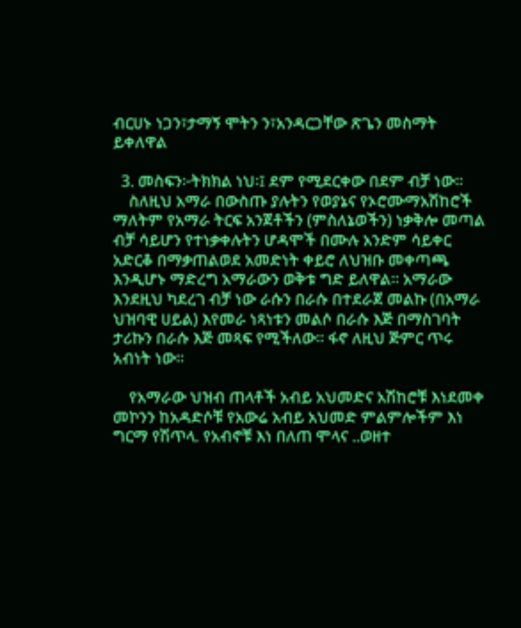ብርሀኑ ነጋን፣ታማኝ ሞትን ን፣አንዳርጋቸው ጽጌን መስማት ይቀለዋል

  3. መስፍን፦ትክክል ነህ፡፤ ደም የሚደርቀው በደም ብቻ ነው፡፡
    ስለዚህ አማራ በውስጡ ያሉትን የወያኔና የኦሮሙማአሽከሮች ማለትም የአማራ ትርፍ አንጀቶችን (ምስለኔወችን) ነቃቅሎ መጣል ብቻ ሳይሆን የተነቃቀሉትን ሆዳሞች በሙሉ አንድም ሳይቀር አድርቆ በማቃጠልወደ አመድነት ቀይሮ ለህዝቡ መቀጣጫ እንዲሆኑ ማድረግ አማራውን ወቅቱ ግድ ይለዋል፡፡ አማራው እንደዚህ ካደረገ ብቻ ነው ራሱን በራሱ በተደራጀ መልኩ (በአማራ ህዝባዊ ሀይል) እየመራ ነጻነቱን መልሶ በራሱ እጅ በማስገባት ታሪኩን በራሱ እጅ መጻፍ የሚችለው፡፡ ፋኖ ለዚህ ጅምር ጥሩ አብነት ነው፡፡

    የአማራው ህዝብ ጠላቶች አብይ አህመድና አሽከሮቹ እነደመቀ መኮንን ከአዳድሶቹ የአውሬ አብይ አህመድ ምልምሎችም እነ ግርማ የሽጥላ. የአብኖቹ እነ በለጠ ሞላና ..ወዘተ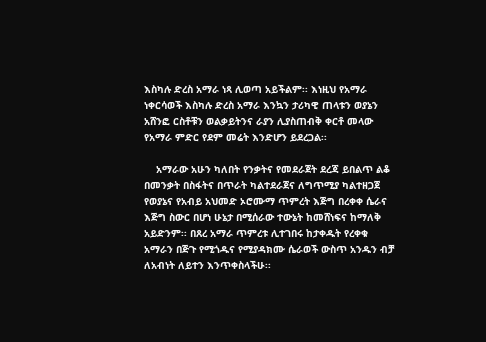እስካሉ ድረስ አማራ ነጻ ሊወጣ አይችልም፡፡ እነዚህ የአማራ ነቀርሳወች እስካሉ ድረስ አማራ እንኳን ታሪካዊ ጠላቱን ወያኔን አሸንፎ ርስቶቹን ወልቃይትንና ራያን ሊያስጠብቅ ቀርቶ መላው የአማራ ምድር የደም መሬት እንድሆን ይደረጋል፡፡

    አማራው አሁን ካለበት የንቃትና የመደራጀት ደረጃ ይበልጥ ልቆ በመንቃት በስፋትና በጥራት ካልተደራጀና ለግጥሚያ ካልተዘጋጀ የወያኔና የአብይ አህመድ ኦሮሙማ ጥምረት እጅግ በረቀቀ ሴራና እጅግ ስውር በሆነ ሁኔታ በሚሰራው ተውኔት ከመሸነፍና ከማለቅ አይድንም፡፡ በጸረ አማራ ጥምረቱ ሊተገበሩ ከታቀዱት የረቀቁ አማራን በጅጉ የሚጎዱና የሚያዳክሙ ሴራወች ውስጥ አንዱን ብቻ ለአብነት ለይተን እንጥቀስላችሁ፡፡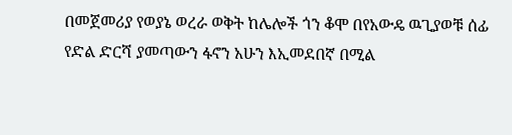በመጀመሪያ የወያኔ ወረራ ወቅት ከሌሎች ጎን ቆሞ በየአውዴ ዉጊያወቹ ሰፊ የድል ድርሻ ያመጣውን ፋኖን አሁን እኢመደበኛ በሚል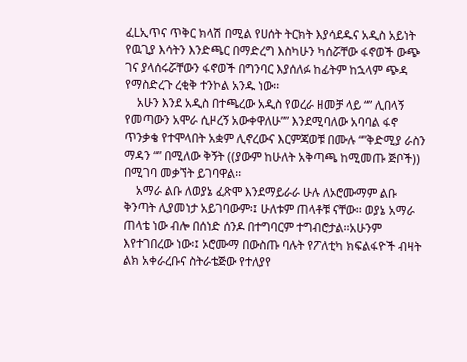ፈLኢጥና ጥቅር ክላሽ በሚል የሀሰት ትርክት እያሳደዱና አዲስ አይነት የዉጊያ እሳትን እንድጫር በማድረግ እስካሁን ካሰሯቸው ፋኖወች ውጭ ገና ያላሰሩሯቸውን ፋኖወች በግንባር እያሰለፉ ከፊትም ከኋላም ጭዳ የማስድረጉ ረቂቅ ተንኮል አንዱ ነው፡፡
    አሁን እንደ አዲስ በተጫረው አዲስ የወረራ ዘመቻ ላይ “” ሊበላኝ የመጣውን አሞራ ሲዞረኝ አውቀዋለሁ”” እንደሚባለው አባባል ፋኖ ጥንቃቄ የተሞላበት አቋም ሊኖረውና እርምጃወቹ በሙሉ “”ቅድሚያ ራስን ማዳን “” በሚለው ቅኝት ((ያውም ከሁለት አቅጣጫ ከሚመጡ ጅቦች)) በሚገባ መቃኘት ይገባዋል፡፡
    አማራ ልቡ ለወያኔ ፈጽሞ እንደማይራራ ሁሉ ለኦሮሙማም ልቡ ቅንጣት ሊያመነታ አይገባውም፡፤ ሁለቱም ጠላቶቹ ናቸው፡፡ ወያኔ አማራ ጠላቴ ነው ብሎ በሰነድ ሰንዶ በተግባርም ተግብሮታል፡፡አሁንም እየተገበረው ነው፡፤ ኦሮሙማ በውስጡ ባሉት የፖለቲካ ክፍልፋዮች ብዛት ልክ አቀራረቡና ስትራቴጅው የተለያየ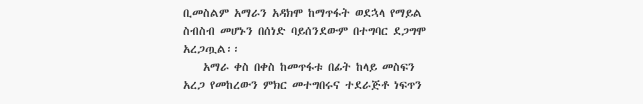ቢመስልም አማራን አዳክሞ ከማጥፋት ወደኋላ የማይል ስብስብ መሆኑን በሰነድ ባይሰንደውም በተግባር ደጋግሞ አረጋጧል፡፡
    አማራ ቀስ በቀስ ከመጥፋቱ በፊት ከላይ መስፍን አረጋ የመከረውን ምክር መተግበሩና ተደራጅቶ ነፍጥን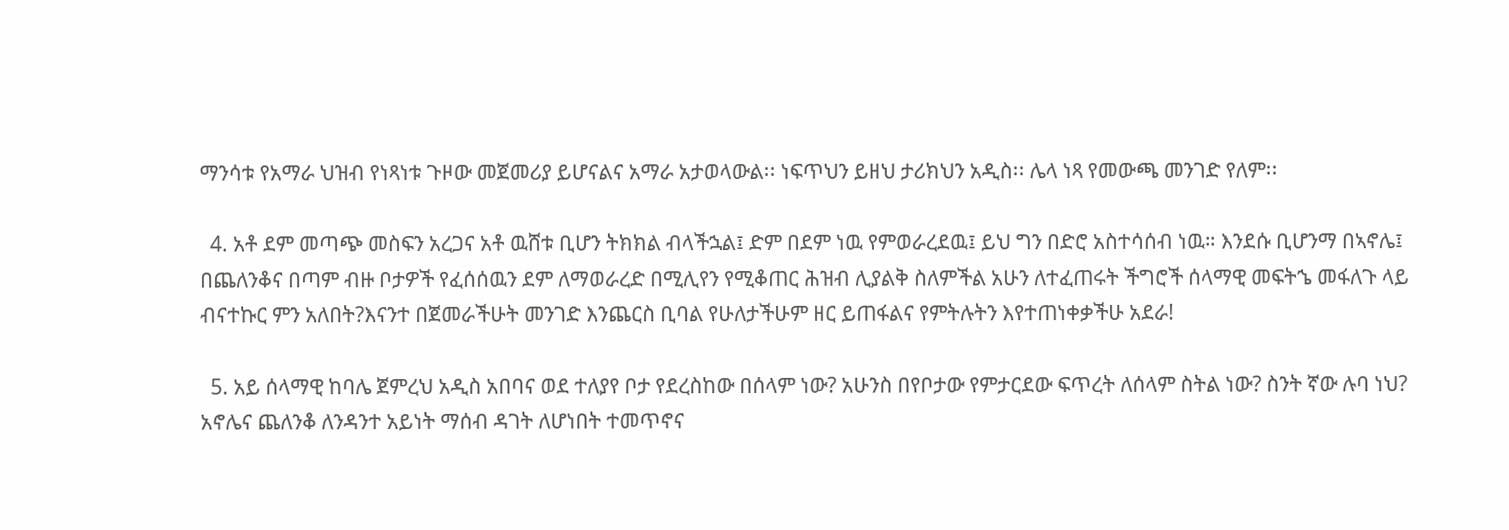ማንሳቱ የአማራ ህዝብ የነጻነቱ ጉዞው መጀመሪያ ይሆናልና አማራ አታወላውል፡፡ ነፍጥህን ይዘህ ታሪክህን አዲስ፡፡ ሌላ ነጻ የመውጫ መንገድ የለም፡፡

  4. አቶ ደም መጣጭ መስፍን አረጋና አቶ ዉሸቱ ቢሆን ትክክል ብላችኋል፤ ድም በደም ነዉ የምወራረደዉ፤ ይህ ግን በድሮ አስተሳሰብ ነዉ። እንደሱ ቢሆንማ በኣኖሌ፤ በጨለንቆና በጣም ብዙ ቦታዎች የፈሰሰዉን ደም ለማወራረድ በሚሊየን የሚቆጠር ሕዝብ ሊያልቅ ስለምችል አሁን ለተፈጠሩት ችግሮች ሰላማዊ መፍትኄ መፋለጉ ላይ ብናተኩር ምን አለበት?እናንተ በጀመራችሁት መንገድ እንጨርስ ቢባል የሁለታችሁም ዘር ይጠፋልና የምትሉትን እየተጠነቀቃችሁ አደራ!

  5. አይ ሰላማዊ ከባሌ ጀምረህ አዲስ አበባና ወደ ተለያየ ቦታ የደረስከው በሰላም ነው? አሁንስ በየቦታው የምታርደው ፍጥረት ለሰላም ስትል ነው? ስንት ኛው ሉባ ነህ? አኖሌና ጨለንቆ ለንዳንተ አይነት ማሰብ ዳገት ለሆነበት ተመጥኖና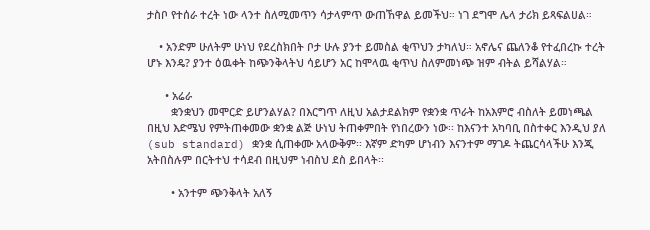ታስቦ የተሰራ ተረት ነው ላንተ ስለሚመጥን ሳታላምጥ ውጠኸዋል ይመችህ። ነገ ደግሞ ሌላ ታሪክ ይጻፍልሀል።

    • አንድም ሁለትም ሁነህ የደረስክበት ቦታ ሁሉ ያንተ ይመስል ቂጥህን ታካለህ። አኖሌና ጨለንቆ የተፈበረኩ ተረት ሆኑ እንዴ? ያንተ ዕዉቀት ከጭንቅላትህ ሳይሆን አር ከሞላዉ ቂጥህ ስለምመነጭ ዝም ብትል ይሻልሃል።

      • አሬራ
        ቋንቋህን መሞርድ ይሆንልሃል? በእርግጥ ለዚህ አልታደልክም የቋንቋ ጥራት ከአእምሮ ብስለት ይመነጫል በዚህ እድሜህ የምትጠቀመው ቋንቋ ልጅ ሁነህ ትጠቀምበት የነበረውን ነው፡፡ ከእናንተ አካባቢ በስተቀር እንዲህ ያለ (sub standard) ቋንቋ ሲጠቀሙ አላውቅም፡፡ እኛም ድካም ሆነብን እናንተም ማገዶ ትጨርሳላችሁ እንጂ አትበስሉም በርትተህ ተሳደብ በዚህም ነብስህ ደስ ይበላት፡፡

        • አንተም ጭንቅላት አለኝ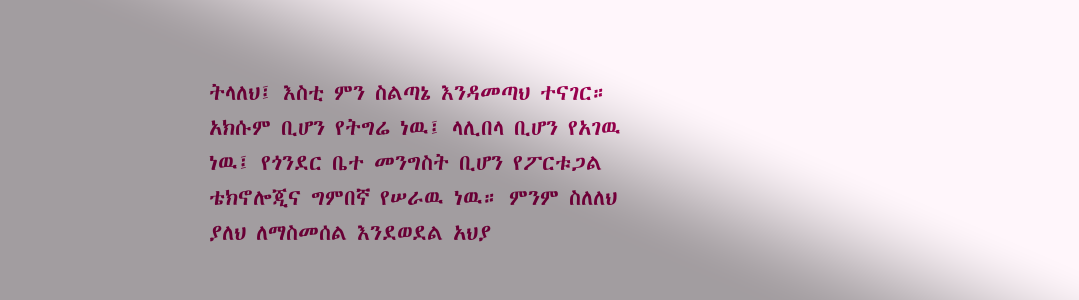ትላለህ፤ እስቲ ምን ስልጣኔ እንዳመጣህ ተናገር። አክሱም ቢሆን የትግሬ ነዉ፤ ላሊበላ ቢሆን የአገዉ ነዉ፤ የጎንደር ቤተ መንግስት ቢሆን የፖርቱጋል ቴክኖሎጂና ግምበኛ የሠራዉ ነዉ። ምንም ስለለህ ያለህ ለማስመሰል እንደወደል አህያ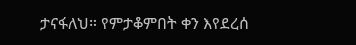ታናፋለህ። የምታቆምበት ቀን እየደረሰ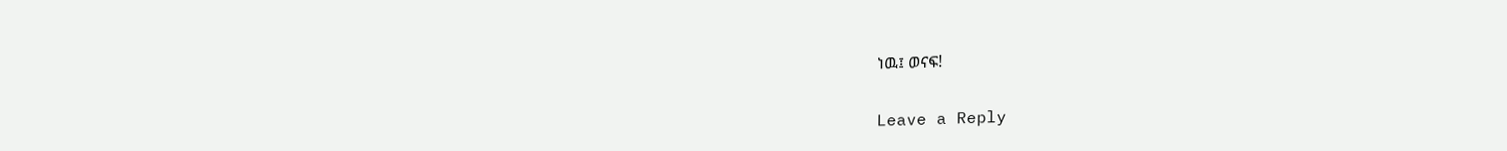ነዉ፤ ወናፍ!

Leave a Reply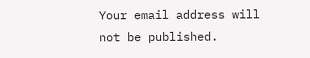Your email address will not be published.